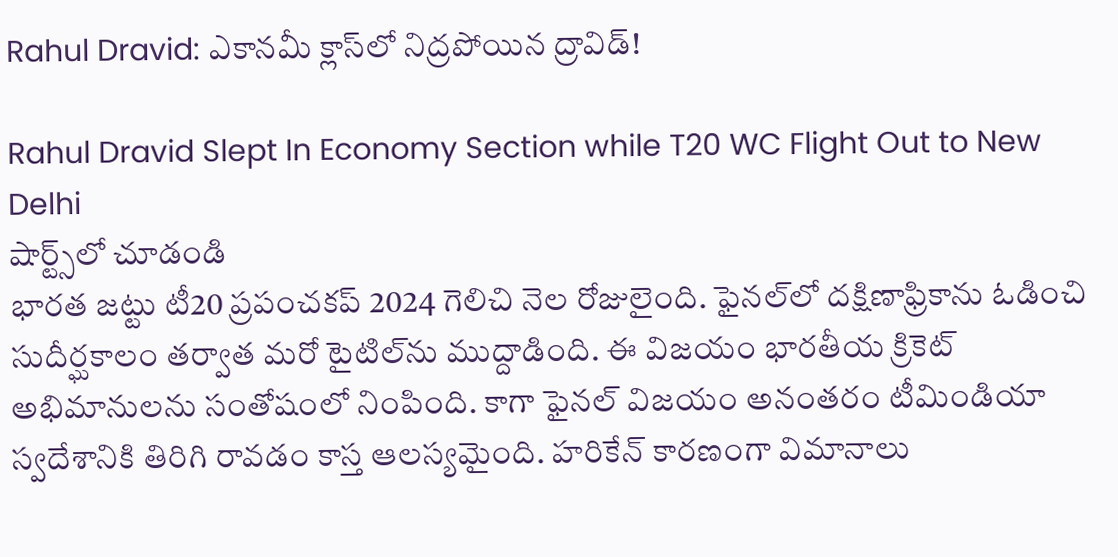Rahul Dravid: ఎకానమీ క్లాస్‌లో నిద్రపోయిన ద్రావిడ్!

Rahul Dravid Slept In Economy Section while T20 WC Flight Out to New Delhi
షార్ట్స్‌లో చూడండి
భారత జట్టు టీ20 ప్రపంచకప్ 2024 గెలిచి నెల రోజులైంది. ఫైనల్‌లో దక్షిణాఫ్రికాను ఓడించి సుదీర్ఘకాలం తర్వాత మరో టైటిల్‌ను ముద్దాడింది. ఈ విజయం భారతీయ క్రికెట్ అభిమానులను సంతోషంలో నింపింది. కాగా ఫైనల్ విజయం అనంతరం టీమిండియా స్వదేశానికి తిరిగి రావడం కాస్త ఆలస్యమైంది. హరికేన్ కారణంగా విమానాలు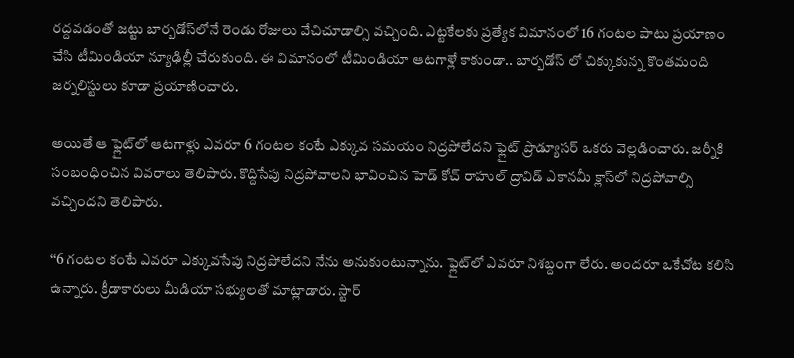రద్దవడంతో జట్టు బార్బడోస్‌లోనే రెండు రోజులు వేచిచూడాల్సి వచ్చింది. ఎట్టకేలకు ప్రత్యేక విమానంలో 16 గంటల పాటు ప్రయాణం చేసి టీమిండియా న్యూఢిల్లీ చేరుకుంది. ఈ విమానంలో టీమిండియా ఆటగాళ్లే కాకుండా.. బార్బడోస్ లో చిక్కుకున్న కొంతమంది జర్నలిస్టులు కూడా ప్రయాణించారు.

అయితే ఆ ఫ్లైట్‌లో ఆటగాళ్లు ఎవరూ 6 గంటల కంటే ఎక్కువ సమయం నిద్రపోలేదని ఫ్లైట్ ప్రొడ్యూసర్ ఒకరు వెల్లడించారు. జర్నీకి సంబంధించిన వివరాలు తెలిపారు. కొద్దిసేపు నిద్రపోవాలని భావించిన హెడ్ కోచ్ రాహుల్ ద్రావిడ్ ఎకానమీ క్లాస్‌లో నిద్రపోవాల్సి వచ్చిందని తెలిపారు.

‘‘6 గంటల కంటే ఎవరూ ఎక్కువసేపు నిద్రపోలేదని నేను అనుకుంటున్నాను. ఫ్లైట్‌లో ఎవరూ నిశబ్దంగా లేరు. అందరూ ఒకేచోట కలిసి ఉన్నారు. క్రీడాకారులు మీడియా సభ్యులతో మాట్లాడారు. స్టార్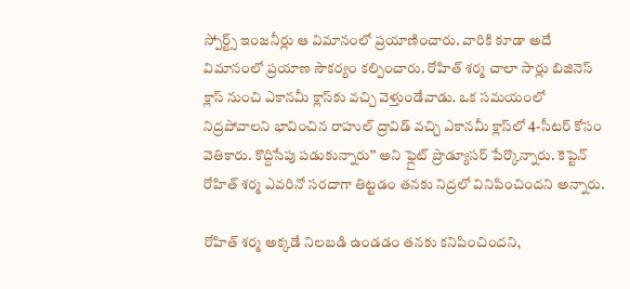స్పోర్ట్స్ ఇంజనీర్లు ఆ విమానంలో ప్రయాణించారు. వారికి కూడా అదే విమానంలో ప్రయాణ సౌకర్యం కల్పించారు. రోహిత్ శర్మ చాలా సార్లు బిజినెస్ క్లాస్ నుంచి ఎకానమీ క్లాస్‌కు వచ్చి వెళ్తుండేవాడు. ఒక సమయంలో నిద్రపోవాలని భావించిన రాహుల్ ద్రావిడ్ వచ్చి ఎకానమీ క్లాస్‌లో 4-సీటర్ కోసం వెతికారు. కొద్దిసేపు పడుకున్నారు’’ అని ఫ్లైట్ ప్రొడ్యూసర్ పేర్కొన్నారు. కెప్టెన్ రోహిత్ శర్మ ఎవరినో సరదాగా తిట్టడం తనకు నిద్రలో వినిపించిందని అన్నారు.

రోహిత్ శర్మ అక్కడే నిలబడి ఉండడం తనకు కనిపించిందని,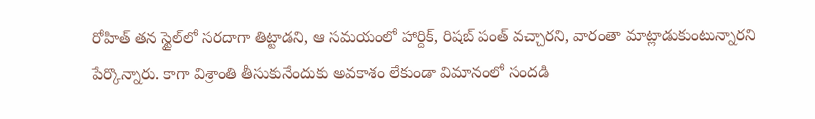రోహిత్ తన స్టైల్‌లో సరదాగా తిట్టాడని, ఆ సమయంలో హార్దిక్, రిషబ్ పంత్ వచ్చారని, వారంతా మాట్లాడుకుంటున్నారని పేర్కొన్నారు. కాగా విశ్రాంతి తీసుకునేందుకు అవకాశం లేకుండా విమానంలో సందడి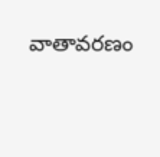వాతావరణం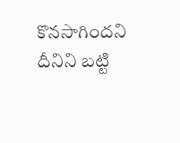కొనసాగిందని దీనిని బట్టి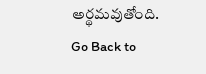అర్థమవుతోంది.
Go Back to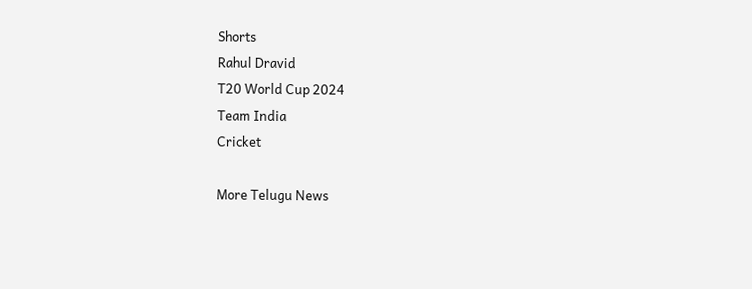Shorts
Rahul Dravid
T20 World Cup 2024
Team India
Cricket

More Telugu News